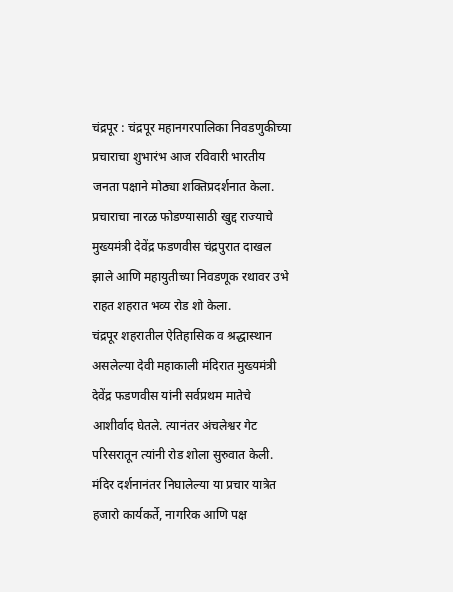चंद्रपूर : चंद्रपूर महानगरपालिका निवडणुकीच्या प्रचाराचा शुभारंभ आज रविवारी भारतीय जनता पक्षाने मोठ्या शक्तिप्रदर्शनात केला. प्रचाराचा नारळ फोडण्यासाठी खुद्द राज्याचे मुख्यमंत्री देवेंद्र फडणवीस चंद्रपुरात दाखल झाले आणि महायुतीच्या निवडणूक रथावर उभे राहत शहरात भव्य रोड शो केला.
चंद्रपूर शहरातील ऐतिहासिक व श्रद्धास्थान असलेल्या देवी महाकाली मंदिरात मुख्यमंत्री देवेंद्र फडणवीस यांनी सर्वप्रथम मातेचे आशीर्वाद घेतले. त्यानंतर अंचलेश्वर गेट परिसरातून त्यांनी रोड शोला सुरुवात केली. मंदिर दर्शनानंतर निघालेल्या या प्रचार यात्रेत हजारो कार्यकर्ते, नागरिक आणि पक्ष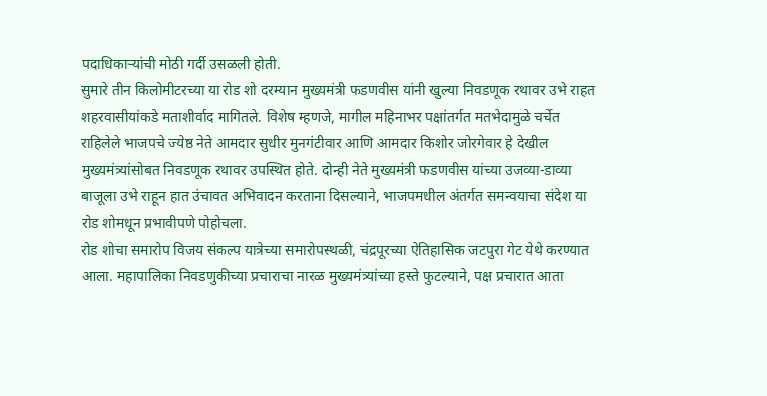पदाधिकाऱ्यांची मोठी गर्दी उसळली होती.
सुमारे तीन किलोमीटरच्या या रोड शो दरम्यान मुख्यमंत्री फडणवीस यांनी खुल्या निवडणूक रथावर उभे राहत शहरवासीयांकडे मताशीर्वाद मागितले. विशेष म्हणजे, मागील महिनाभर पक्षांतर्गत मतभेदामुळे चर्चेत राहिलेले भाजपचे ज्येष्ठ नेते आमदार सुधीर मुनगंटीवार आणि आमदार किशोर जोरगेवार हे देखील मुख्यमंत्र्यांसोबत निवडणूक रथावर उपस्थित होते. दोन्ही नेते मुख्यमंत्री फडणवीस यांच्या उजव्या-डाव्या बाजूला उभे राहून हात उंचावत अभिवादन करताना दिसल्याने, भाजपमधील अंतर्गत समन्वयाचा संदेश या रोड शोमधून प्रभावीपणे पोहोचला.
रोड शोचा समारोप विजय संकल्प यात्रेच्या समारोपस्थळी, चंद्रपूरच्या ऐतिहासिक जटपुरा गेट येथे करण्यात आला. महापालिका निवडणुकीच्या प्रचाराचा नारळ मुख्यमंत्र्यांच्या हस्ते फुटल्याने, पक्ष प्रचारात आता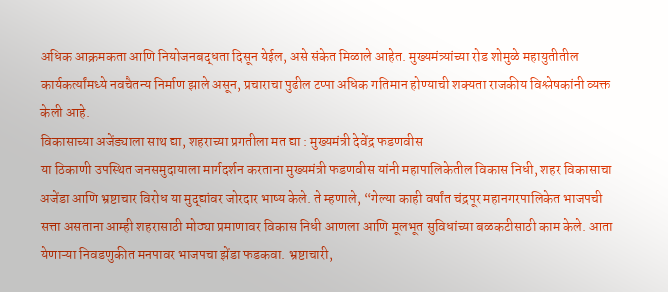अधिक आक्रमकता आणि नियोजनबद्धता दिसून येईल, असे संकेत मिळाले आहेत. मुख्यमंत्र्यांच्या रोड शोमुळे महायुतीतील कार्यकर्त्यांमध्ये नवचैतन्य निर्माण झाले असून, प्रचाराचा पुढील टप्पा अधिक गतिमान होण्याची शक्यता राजकीय विश्लेषकांनी व्यक्त केली आहे.
विकासाच्या अजेंड्याला साथ द्या, शहराच्या प्रगतीला मत द्या : मुख्यमंत्री देवेंद्र फडणवीस
या ठिकाणी उपस्थित जनसमुदायाला मार्गदर्शन करताना मुख्यमंत्री फडणवीस यांनी महापालिकेतील विकास निधी, शहर विकासाचा अजेंडा आणि भ्रष्टाचार विरोध या मुद्द्यांवर जोरदार भाष्य केले. ते म्हणाले, “गेल्या काही वर्षांत चंद्रपूर महानगरपालिकेत भाजपची सत्ता असताना आम्ही शहरासाठी मोठ्या प्रमाणावर विकास निधी आणला आणि मूलभूत सुविधांच्या बळकटीसाठी काम केले. आता येणाऱ्या निवडणुकीत मनपावर भाजपचा झेंडा फडकवा. भ्रष्टाचारी,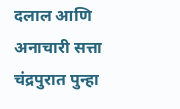दलाल आणि अनाचारी सत्ता चंद्रपुरात पुन्हा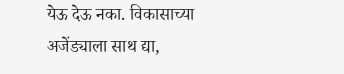येऊ देऊ नका. विकासाच्या अजेंड्याला साथ द्या,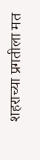शहराच्या प्रगतीला मत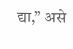द्या,” असे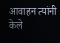आवाहन त्यांनी केले